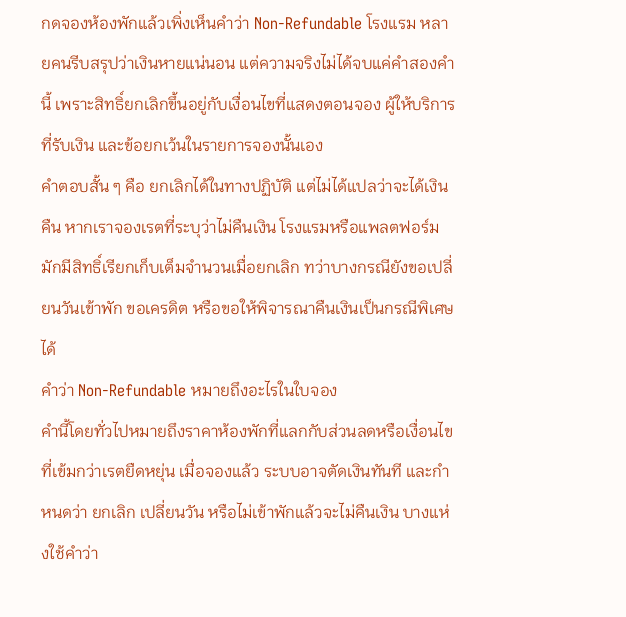กดจองห้องพักแล้วเพิ่งเห็นคำว่า Non-Refundable โรงแรม หลายคนรีบสรุปว่าเงินหายแน่นอน แต่ความจริงไม่ได้จบแค่คำสองคำนี้ เพราะสิทธิ์ยกเลิกขึ้นอยู่กับเงื่อนไขที่แสดงตอนจอง ผู้ให้บริการที่รับเงิน และข้อยกเว้นในรายการจองนั้นเอง
คำตอบสั้น ๆ คือ ยกเลิกได้ในทางปฏิบัติ แต่ไม่ได้แปลว่าจะได้เงินคืน หากเราจองเรตที่ระบุว่าไม่คืนเงิน โรงแรมหรือแพลตฟอร์มมักมีสิทธิ์เรียกเก็บเต็มจำนวนเมื่อยกเลิก ทว่าบางกรณียังขอเปลี่ยนวันเข้าพัก ขอเครดิต หรือขอให้พิจารณาคืนเงินเป็นกรณีพิเศษได้
คำว่า Non-Refundable หมายถึงอะไรในใบจอง
คำนี้โดยทั่วไปหมายถึงราคาห้องพักที่แลกกับส่วนลดหรือเงื่อนไขที่เข้มกว่าเรตยืดหยุ่น เมื่อจองแล้ว ระบบอาจตัดเงินทันที และกำหนดว่า ยกเลิก เปลี่ยนวัน หรือไม่เข้าพักแล้วจะไม่คืนเงิน บางแห่งใช้คำว่า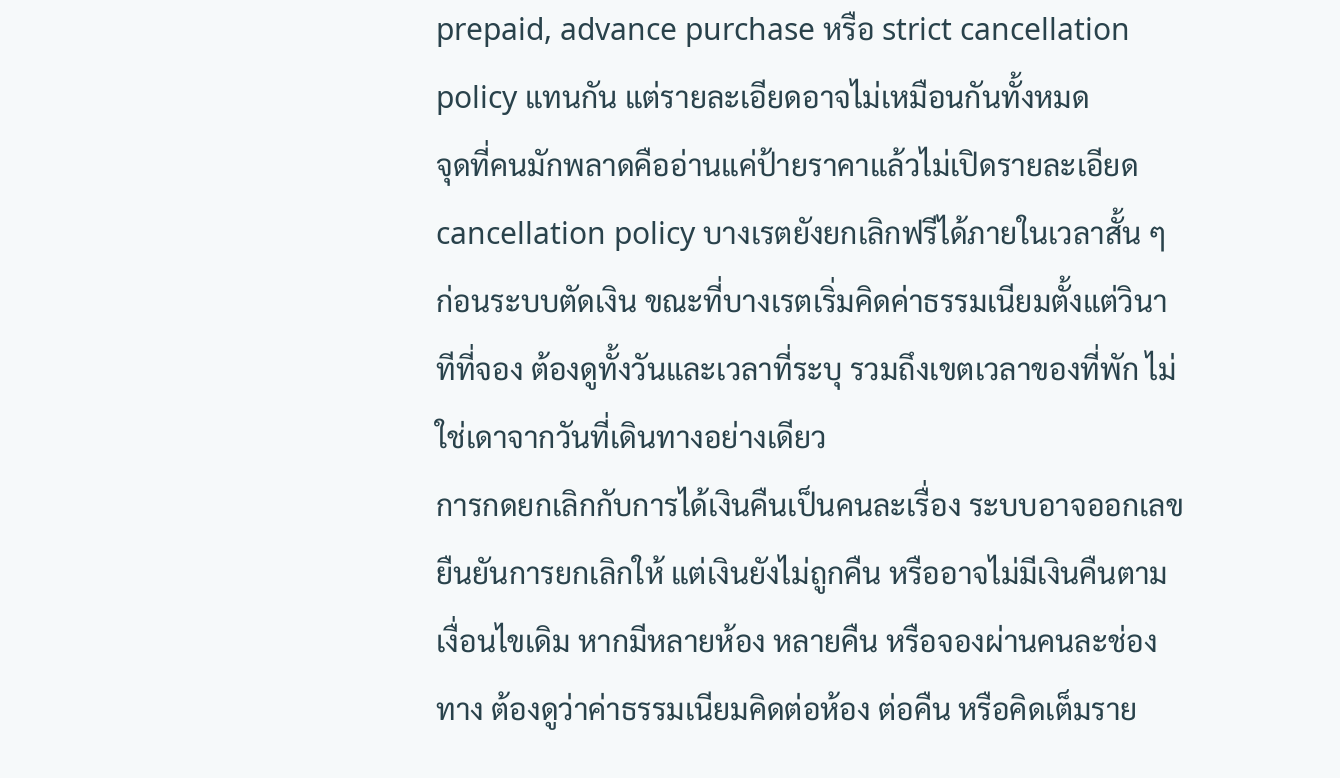prepaid, advance purchase หรือ strict cancellation policy แทนกัน แต่รายละเอียดอาจไม่เหมือนกันทั้งหมด
จุดที่คนมักพลาดคืออ่านแค่ป้ายราคาแล้วไม่เปิดรายละเอียด cancellation policy บางเรตยังยกเลิกฟรีได้ภายในเวลาสั้น ๆ ก่อนระบบตัดเงิน ขณะที่บางเรตเริ่มคิดค่าธรรมเนียมตั้งแต่วินาทีที่จอง ต้องดูทั้งวันและเวลาที่ระบุ รวมถึงเขตเวลาของที่พัก ไม่ใช่เดาจากวันที่เดินทางอย่างเดียว
การกดยกเลิกกับการได้เงินคืนเป็นคนละเรื่อง ระบบอาจออกเลขยืนยันการยกเลิกให้ แต่เงินยังไม่ถูกคืน หรืออาจไม่มีเงินคืนตามเงื่อนไขเดิม หากมีหลายห้อง หลายคืน หรือจองผ่านคนละช่องทาง ต้องดูว่าค่าธรรมเนียมคิดต่อห้อง ต่อคืน หรือคิดเต็มราย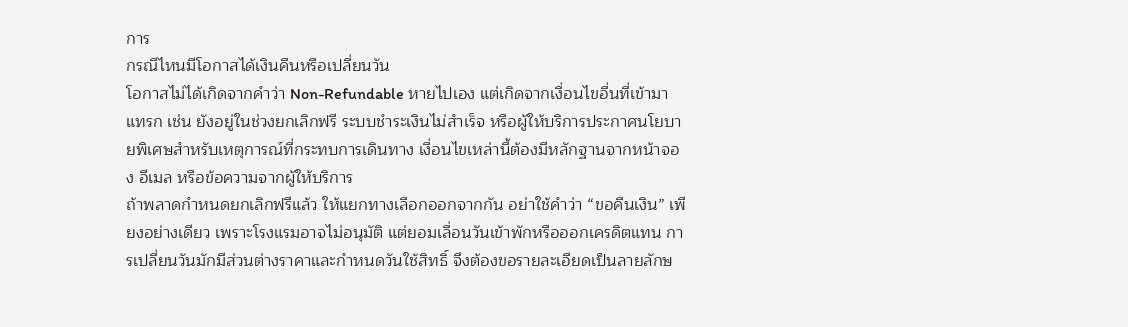การ
กรณีไหนมีโอกาสได้เงินคืนหรือเปลี่ยนวัน
โอกาสไม่ได้เกิดจากคำว่า Non-Refundable หายไปเอง แต่เกิดจากเงื่อนไขอื่นที่เข้ามาแทรก เช่น ยังอยู่ในช่วงยกเลิกฟรี ระบบชำระเงินไม่สำเร็จ หรือผู้ให้บริการประกาศนโยบายพิเศษสำหรับเหตุการณ์ที่กระทบการเดินทาง เงื่อนไขเหล่านี้ต้องมีหลักฐานจากหน้าจอง อีเมล หรือข้อความจากผู้ให้บริการ
ถ้าพลาดกำหนดยกเลิกฟรีแล้ว ให้แยกทางเลือกออกจากกัน อย่าใช้คำว่า “ขอคืนเงิน” เพียงอย่างเดียว เพราะโรงแรมอาจไม่อนุมัติ แต่ยอมเลื่อนวันเข้าพักหรือออกเครดิตแทน การเปลี่ยนวันมักมีส่วนต่างราคาและกำหนดวันใช้สิทธิ์ จึงต้องขอรายละเอียดเป็นลายลักษ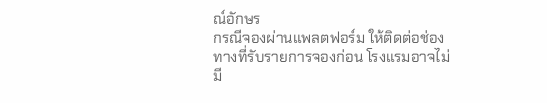ณ์อักษร
กรณีจองผ่านแพลตฟอร์ม ให้ติดต่อช่องทางที่รับรายการจองก่อน โรงแรมอาจไม่มี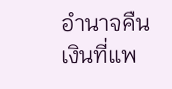อำนาจคืนเงินที่แพ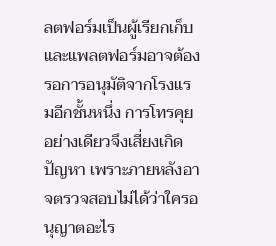ลตฟอร์มเป็นผู้เรียกเก็บ และแพลตฟอร์มอาจต้องรอการอนุมัติจากโรงแรมอีกชั้นหนึ่ง การโทรคุยอย่างเดียวจึงเสี่ยงเกิดปัญหา เพราะภายหลังอาจตรวจสอบไม่ได้ว่าใครอนุญาตอะไร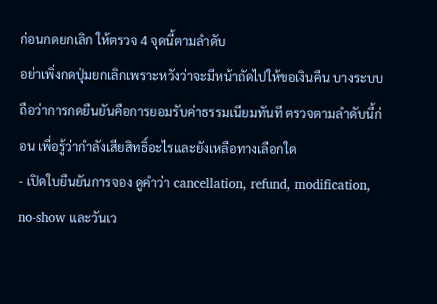ก่อนกดยกเลิก ให้ตรวจ 4 จุดนี้ตามลำดับ
อย่าเพิ่งกดปุ่มยกเลิกเพราะหวังว่าจะมีหน้าถัดไปให้ขอเงินคืน บางระบบถือว่าการกดยืนยันคือการยอมรับค่าธรรมเนียมทันที ตรวจตามลำดับนี้ก่อน เพื่อรู้ว่ากำลังเสียสิทธิ์อะไรและยังเหลือทางเลือกใด
- เปิดใบยืนยันการจอง ดูคำว่า cancellation, refund, modification, no-show และวันเว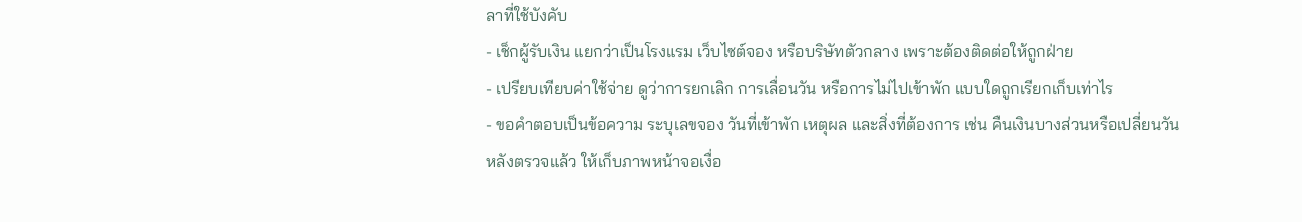ลาที่ใช้บังคับ
- เช็กผู้รับเงิน แยกว่าเป็นโรงแรม เว็บไซต์จอง หรือบริษัทตัวกลาง เพราะต้องติดต่อให้ถูกฝ่าย
- เปรียบเทียบค่าใช้จ่าย ดูว่าการยกเลิก การเลื่อนวัน หรือการไม่ไปเข้าพัก แบบใดถูกเรียกเก็บเท่าไร
- ขอคำตอบเป็นข้อความ ระบุเลขจอง วันที่เข้าพัก เหตุผล และสิ่งที่ต้องการ เช่น คืนเงินบางส่วนหรือเปลี่ยนวัน
หลังตรวจแล้ว ให้เก็บภาพหน้าจอเงื่อ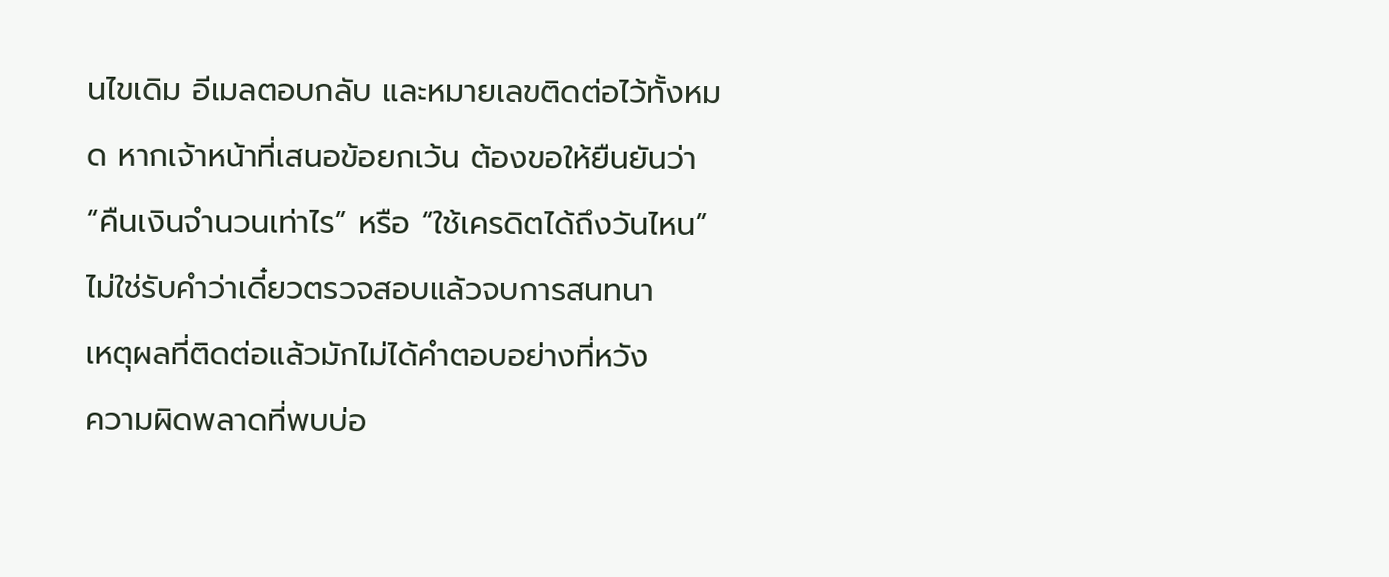นไขเดิม อีเมลตอบกลับ และหมายเลขติดต่อไว้ทั้งหมด หากเจ้าหน้าที่เสนอข้อยกเว้น ต้องขอให้ยืนยันว่า “คืนเงินจำนวนเท่าไร” หรือ “ใช้เครดิตได้ถึงวันไหน” ไม่ใช่รับคำว่าเดี๋ยวตรวจสอบแล้วจบการสนทนา
เหตุผลที่ติดต่อแล้วมักไม่ได้คำตอบอย่างที่หวัง
ความผิดพลาดที่พบบ่อ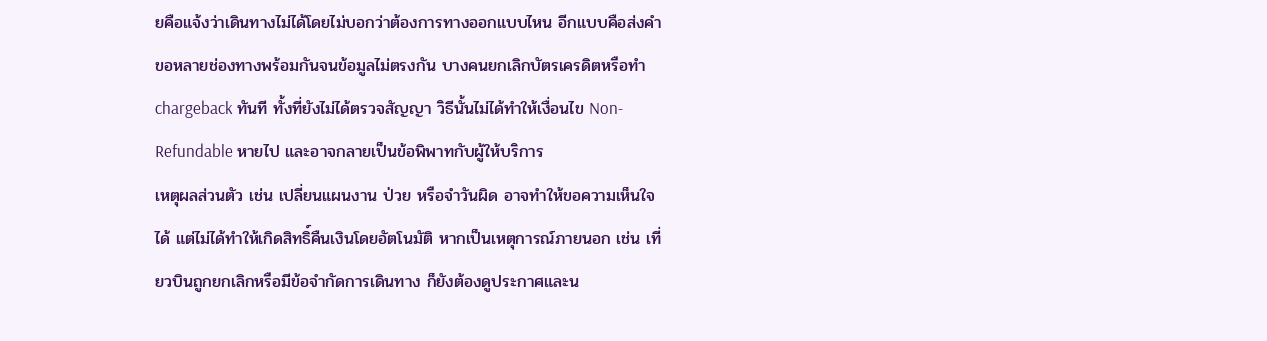ยคือแจ้งว่าเดินทางไม่ได้โดยไม่บอกว่าต้องการทางออกแบบไหน อีกแบบคือส่งคำขอหลายช่องทางพร้อมกันจนข้อมูลไม่ตรงกัน บางคนยกเลิกบัตรเครดิตหรือทำ chargeback ทันที ทั้งที่ยังไม่ได้ตรวจสัญญา วิธีนั้นไม่ได้ทำให้เงื่อนไข Non-Refundable หายไป และอาจกลายเป็นข้อพิพาทกับผู้ให้บริการ
เหตุผลส่วนตัว เช่น เปลี่ยนแผนงาน ป่วย หรือจำวันผิด อาจทำให้ขอความเห็นใจได้ แต่ไม่ได้ทำให้เกิดสิทธิ์คืนเงินโดยอัตโนมัติ หากเป็นเหตุการณ์ภายนอก เช่น เที่ยวบินถูกยกเลิกหรือมีข้อจำกัดการเดินทาง ก็ยังต้องดูประกาศและน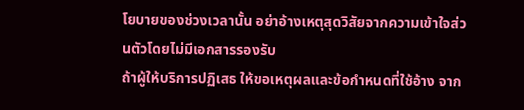โยบายของช่วงเวลานั้น อย่าอ้างเหตุสุดวิสัยจากความเข้าใจส่วนตัวโดยไม่มีเอกสารรองรับ
ถ้าผู้ให้บริการปฏิเสธ ให้ขอเหตุผลและข้อกำหนดที่ใช้อ้าง จาก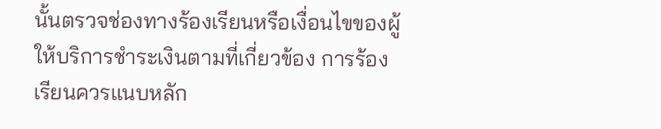นั้นตรวจช่องทางร้องเรียนหรือเงื่อนไขของผู้ให้บริการชำระเงินตามที่เกี่ยวข้อง การร้องเรียนควรแนบหลัก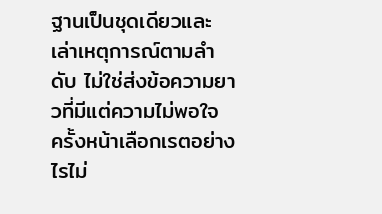ฐานเป็นชุดเดียวและเล่าเหตุการณ์ตามลำดับ ไม่ใช่ส่งข้อความยาวที่มีแต่ความไม่พอใจ
ครั้งหน้าเลือกเรตอย่างไรไม่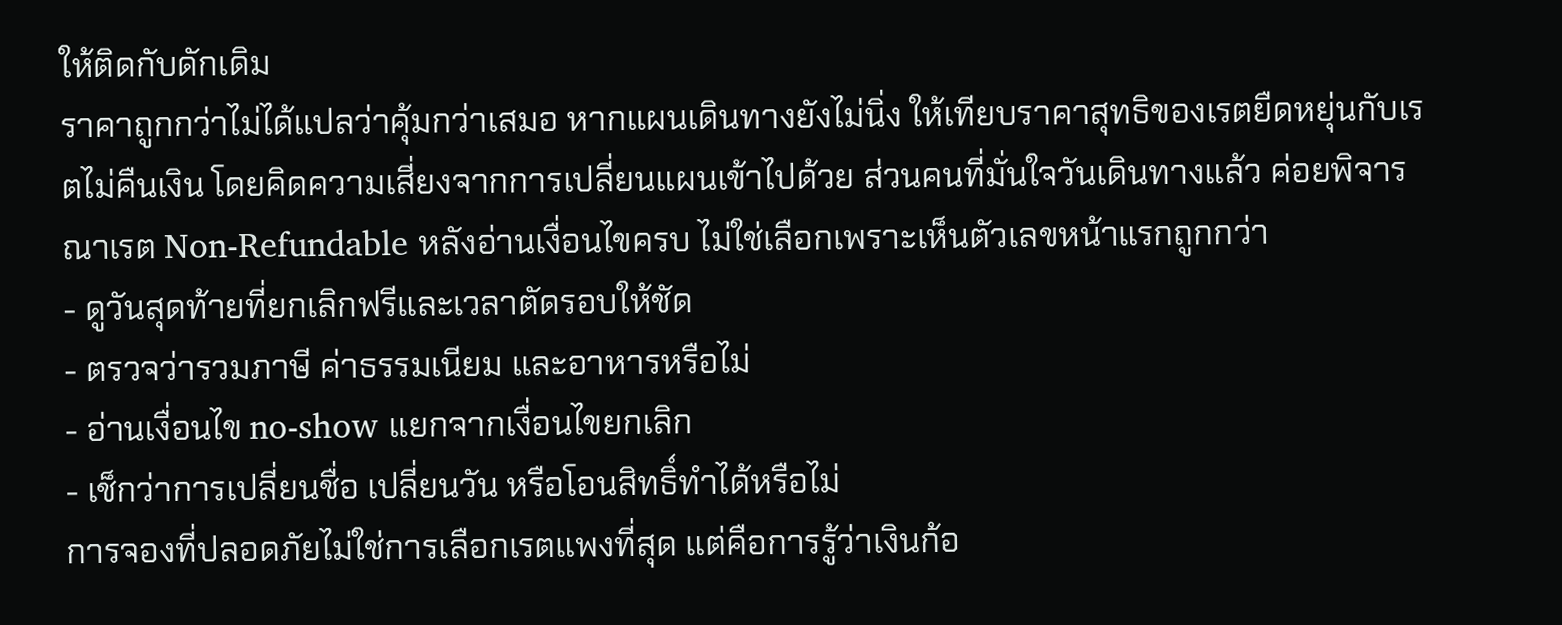ให้ติดกับดักเดิม
ราคาถูกกว่าไม่ได้แปลว่าคุ้มกว่าเสมอ หากแผนเดินทางยังไม่นิ่ง ให้เทียบราคาสุทธิของเรตยืดหยุ่นกับเรตไม่คืนเงิน โดยคิดความเสี่ยงจากการเปลี่ยนแผนเข้าไปด้วย ส่วนคนที่มั่นใจวันเดินทางแล้ว ค่อยพิจารณาเรต Non-Refundable หลังอ่านเงื่อนไขครบ ไม่ใช่เลือกเพราะเห็นตัวเลขหน้าแรกถูกกว่า
- ดูวันสุดท้ายที่ยกเลิกฟรีและเวลาตัดรอบให้ชัด
- ตรวจว่ารวมภาษี ค่าธรรมเนียม และอาหารหรือไม่
- อ่านเงื่อนไข no-show แยกจากเงื่อนไขยกเลิก
- เช็กว่าการเปลี่ยนชื่อ เปลี่ยนวัน หรือโอนสิทธิ์ทำได้หรือไม่
การจองที่ปลอดภัยไม่ใช่การเลือกเรตแพงที่สุด แต่คือการรู้ว่าเงินก้อ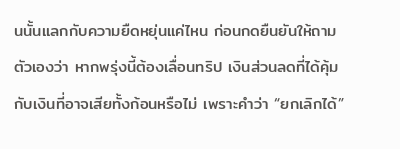นนั้นแลกกับความยืดหยุ่นแค่ไหน ก่อนกดยืนยันให้ถามตัวเองว่า หากพรุ่งนี้ต้องเลื่อนทริป เงินส่วนลดที่ได้คุ้มกับเงินที่อาจเสียทั้งก้อนหรือไม่ เพราะคำว่า “ยกเลิกได้”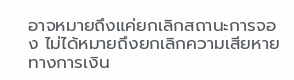อาจหมายถึงแค่ยกเลิกสถานะการจอง ไม่ได้หมายถึงยกเลิกความเสียหายทางการเงิน